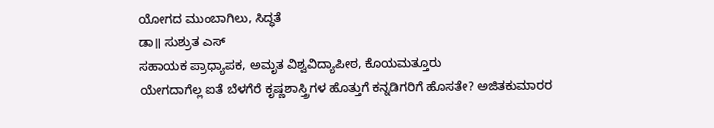ಯೋಗದ ಮುಂಬಾಗಿಲು, ಸಿದ್ಧತೆ
ಡಾ॥ ಸುಶ್ರುತ ಎಸ್
ಸಹಾಯಕ ಪ್ರಾಧ್ಯಾಪಕ, ಅಮೃತ ವಿಶ್ವವಿದ್ಯಾಪೀಠ, ಕೊಯಮತ್ತೂರು
ಯೇಗದಾಗೆಲ್ಲ ಐತೆ ಬೆಳಗೆರೆ ಕೃಷ್ಣಶಾಸ್ತ್ರಿಗಳ ಹೊತ್ತುಗೆ ಕನ್ನಡಿಗರಿಗೆ ಹೊಸತೇ? ಅಜಿತಕುಮಾರರ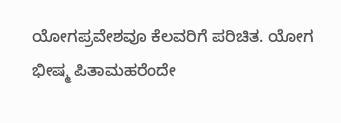ಯೋಗಪ್ರವೇಶವೂ ಕೆಲವರಿಗೆ ಪರಿಚಿತ. ಯೋಗ ಭೀಷ್ಮ ಪಿತಾಮಹರೆಂದೇ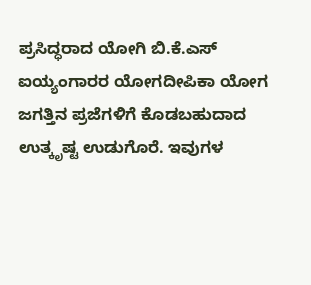ಪ್ರಸಿದ್ಧರಾದ ಯೋಗಿ ಬಿ.ಕೆ.ಎಸ್ ಐಯ್ಯಂಗಾರರ ಯೋಗದೀಪಿಕಾ ಯೋಗ ಜಗತ್ತಿನ ಪ್ರಜೆಗಳಿಗೆ ಕೊಡಬಹುದಾದ ಉತ್ಕೃಷ್ಟ ಉಡುಗೊರೆ. ಇವುಗಳ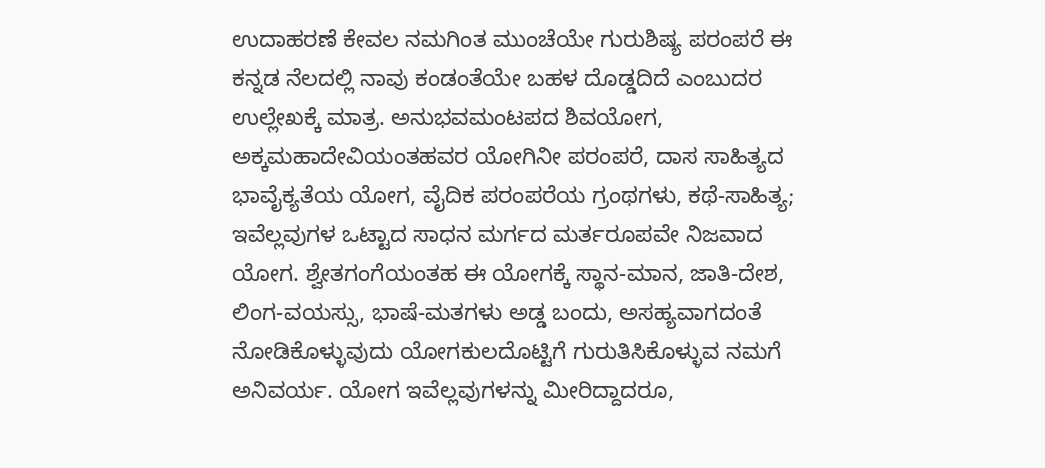ಉದಾಹರಣೆ ಕೇವಲ ನಮಗಿಂತ ಮುಂಚೆಯೇ ಗುರುಶಿಷ್ಯ ಪರಂಪರೆ ಈ ಕನ್ನಡ ನೆಲದಲ್ಲಿ ನಾವು ಕಂಡಂತೆಯೇ ಬಹಳ ದೊಡ್ಡದಿದೆ ಎಂಬುದರ ಉಲ್ಲೇಖಕ್ಕೆ ಮಾತ್ರ. ಅನುಭವಮಂಟಪದ ಶಿವಯೋಗ, ಅಕ್ಕಮಹಾದೇವಿಯಂತಹವರ ಯೋಗಿನೀ ಪರಂಪರೆ, ದಾಸ ಸಾಹಿತ್ಯದ ಭಾವೈಕ್ಯತೆಯ ಯೋಗ, ವೈದಿಕ ಪರಂಪರೆಯ ಗ್ರಂಥಗಳು, ಕಥೆ-ಸಾಹಿತ್ಯ; ಇವೆಲ್ಲವುಗಳ ಒಟ್ಟಾದ ಸಾಧನ ಮರ್ಗದ ಮರ್ತರೂಪವೇ ನಿಜವಾದ ಯೋಗ. ಶ್ವೇತಗಂಗೆಯಂತಹ ಈ ಯೋಗಕ್ಕೆ ಸ್ಥಾನ-ಮಾನ, ಜಾತಿ-ದೇಶ, ಲಿಂಗ-ವಯಸ್ಸು, ಭಾಷೆ-ಮತಗಳು ಅಡ್ಡ ಬಂದು, ಅಸಹ್ಯವಾಗದಂತೆ ನೋಡಿಕೊಳ್ಳುವುದು ಯೋಗಕುಲದೊಟ್ಟಿಗೆ ಗುರುತಿಸಿಕೊಳ್ಳುವ ನಮಗೆ ಅನಿವರ್ಯ. ಯೋಗ ಇವೆಲ್ಲವುಗಳನ್ನು ಮೀರಿದ್ದಾದರೂ,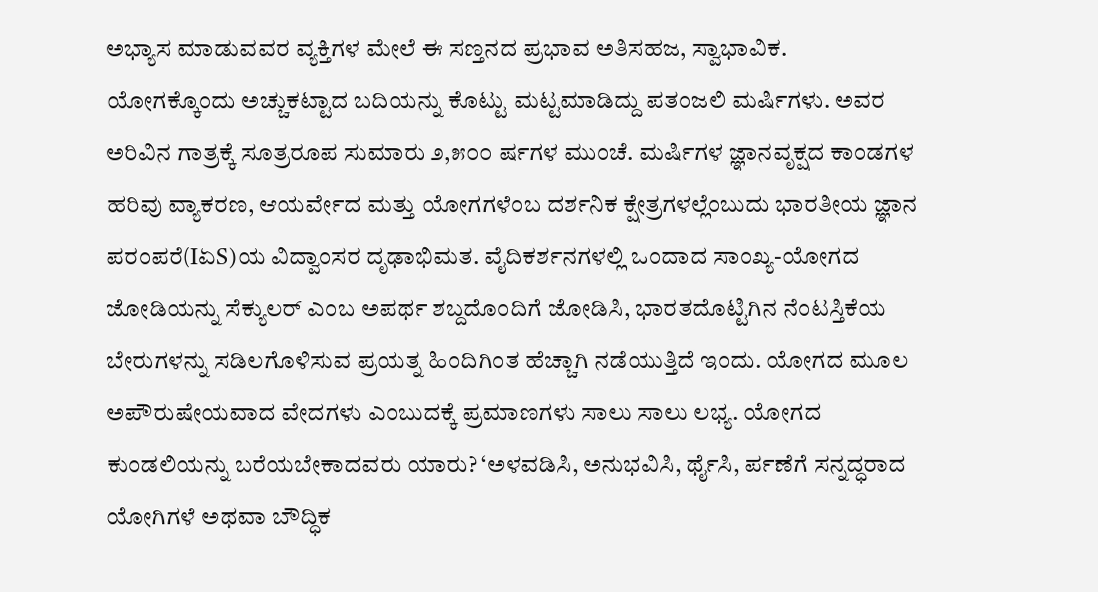ಅಭ್ಯಾಸ ಮಾಡುವವರ ವ್ಯಕ್ತಿಗಳ ಮೇಲೆ ಈ ಸಣ್ತನದ ಪ್ರಭಾವ ಅತಿಸಹಜ, ಸ್ವಾಭಾವಿಕ.
ಯೋಗಕ್ಕೊಂದು ಅಚ್ಚುಕಟ್ಟಾದ ಬದಿಯನ್ನು ಕೊಟ್ಟು ಮಟ್ಟಮಾಡಿದ್ದು ಪತಂಜಲಿ ಮರ್ಷಿಗಳು. ಅವರ ಅರಿವಿನ ಗಾತ್ರಕ್ಕೆ ಸೂತ್ರರೂಪ ಸುಮಾರು ೨,೫೦೦ ರ್ಷಗಳ ಮುಂಚೆ. ಮರ್ಷಿಗಳ ಜ್ಞಾನವೃಕ್ಷದ ಕಾಂಡಗಳ ಹರಿವು ವ್ಯಾಕರಣ, ಆಯರ್ವೇದ ಮತ್ತು ಯೋಗಗಳೆಂಬ ದರ್ಶನಿಕ ಕ್ಷೇತ್ರಗಳಲ್ಲೆಂಬುದು ಭಾರತೀಯ ಜ್ಞಾನ ಪರಂಪರೆ(IಏS)ಯ ವಿದ್ವಾಂಸರ ದೃಢಾಭಿಮತ. ವೈದಿಕರ್ಶನಗಳಲ್ಲಿ ಒಂದಾದ ಸಾಂಖ್ಯ-ಯೋಗದ ಜೋಡಿಯನ್ನು ಸೆಕ್ಯುಲರ್ ಎಂಬ ಅಪರ್ಥ ಶಬ್ದದೊಂದಿಗೆ ಜೋಡಿಸಿ, ಭಾರತದೊಟ್ಟಿಗಿನ ನೆಂಟಸ್ತಿಕೆಯ ಬೇರುಗಳನ್ನು ಸಡಿಲಗೊಳಿಸುವ ಪ್ರಯತ್ನ ಹಿಂದಿಗಿಂತ ಹೆಚ್ಚಾಗಿ ನಡೆಯುತ್ತಿದೆ ಇಂದು. ಯೋಗದ ಮೂಲ ಅಪೌರುಷೇಯವಾದ ವೇದಗಳು ಎಂಬುದಕ್ಕೆ ಪ್ರಮಾಣಗಳು ಸಾಲು ಸಾಲು ಲಭ್ಯ. ಯೋಗದ ಕುಂಡಲಿಯನ್ನು ಬರೆಯಬೇಕಾದವರು ಯಾರು? ‘ಅಳವಡಿಸಿ, ಅನುಭವಿಸಿ, ರ್ಥೈಸಿ, ರ್ಪಣೆಗೆ ಸನ್ನದ್ಧರಾದ ಯೋಗಿಗಳೆ ಅಥವಾ ಬೌದ್ಧಿಕ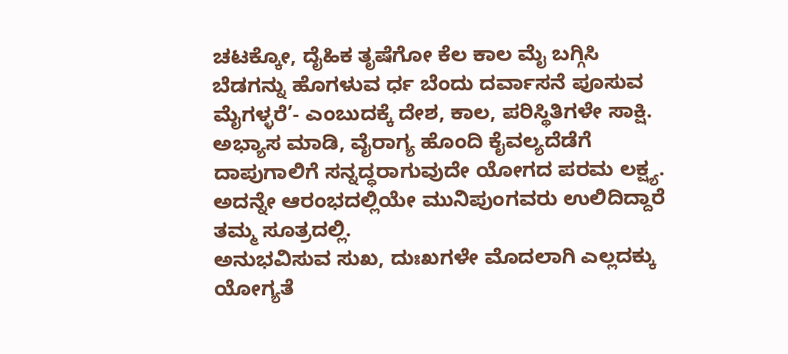ಚಟಕ್ಕೋ, ದೈಹಿಕ ತೃಷೆಗೋ ಕೆಲ ಕಾಲ ಮೈ ಬಗ್ಗಿಸಿ ಬೆಡಗನ್ನು ಹೊಗಳುವ ರ್ಧ ಬೆಂದು ದರ್ವಾಸನೆ ಪೂಸುವ ಮೈಗಳ್ಳರೆ’- ಎಂಬುದಕ್ಕೆ ದೇಶ, ಕಾಲ, ಪರಿಸ್ಥಿತಿಗಳೇ ಸಾಕ್ಷಿ. ಅಭ್ಯಾಸ ಮಾಡಿ, ವೈರಾಗ್ಯ ಹೊಂದಿ ಕೈವಲ್ಯದೆಡೆಗೆ ದಾಪುಗಾಲಿಗೆ ಸನ್ನದ್ಧರಾಗುವುದೇ ಯೋಗದ ಪರಮ ಲಕ್ಷ್ಯ. ಅದನ್ನೇ ಆರಂಭದಲ್ಲಿಯೇ ಮುನಿಪುಂಗವರು ಉಲಿದಿದ್ದಾರೆ ತಮ್ಮ ಸೂತ್ರದಲ್ಲಿ.
ಅನುಭವಿಸುವ ಸುಖ, ದುಃಖಗಳೇ ಮೊದಲಾಗಿ ಎಲ್ಲದಕ್ಕು ಯೋಗ್ಯತೆ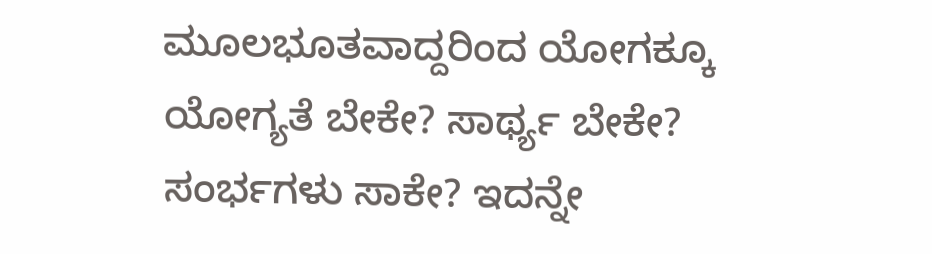ಮೂಲಭೂತವಾದ್ದರಿಂದ ಯೋಗಕ್ಕೂ ಯೋಗ್ಯತೆ ಬೇಕೇ? ಸಾರ್ಥ್ಯ ಬೇಕೇ? ಸಂರ್ಭಗಳು ಸಾಕೇ? ಇದನ್ನೇ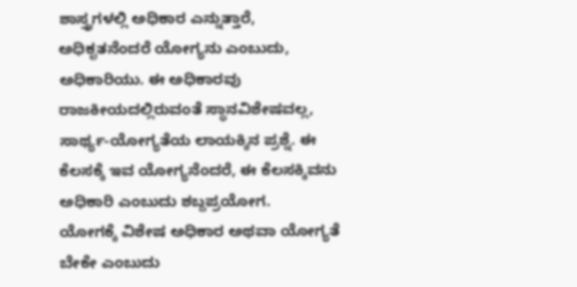ಶಾಸ್ತ್ರಗಳಲ್ಲಿ ಅಧಿಕಾರ ಎನ್ನುತ್ತಾರೆ, ಅಧಿಕೃತನೆಂದರೆ ಯೋಗ್ಯನು ಎಂಬುದು, ಅಧಿಕಾರಿಯು. ಈ ಅಧಿಕಾರವು ರಾಜಕೀಯದಲ್ಲಿರುವಂತೆ ಸ್ಥಾನವಿಶೇಷವಲ್ಲ, ಸಾರ್ಥ್ಯ-ಯೋಗ್ಯತೆಯ ಲಾಯಕ್ಕಿನ ಪ್ರಶ್ನೆ. ಈ ಕೆಲಸಕ್ಕೆ ಇವ ಯೋಗ್ಯನೆಂದರೆ, ಈ ಕೆಲಸಕ್ಕಿವನು ಅಧಿಕಾರಿ ಎಂಬುದು ಶಬ್ದಪ್ರಯೋಗ.
ಯೋಗಕ್ಕೆ ವಿಶೇಷ ಅಧಿಕಾರ ಅಥವಾ ಯೋಗ್ಯತೆ ಬೇಕೇ ಎಂಬುದು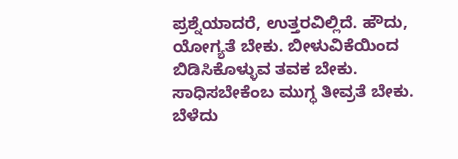ಪ್ರಶ್ನೆಯಾದರೆ, ಉತ್ತರವಿಲ್ಲಿದೆ. ಹೌದು, ಯೋಗ್ಯತೆ ಬೇಕು. ಬೀಳುವಿಕೆಯಿಂದ ಬಿಡಿಸಿಕೊಳ್ಳುವ ತವಕ ಬೇಕು. ಸಾಧಿಸಬೇಕೆಂಬ ಮುಗ್ಧ ತೀವ್ರತೆ ಬೇಕು. ಬೆಳೆದು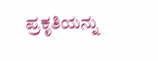ಪ್ರಕೃತಿಯನ್ನು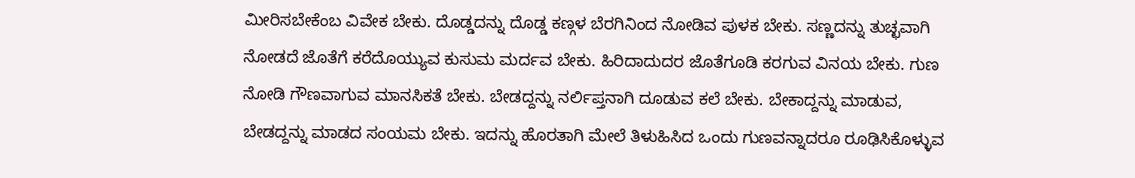ಮೀರಿಸಬೇಕೆಂಬ ವಿವೇಕ ಬೇಕು. ದೊಡ್ಡದನ್ನು ದೊಡ್ಡ ಕಣ್ಗಳ ಬೆರಗಿನಿಂದ ನೋಡಿವ ಪುಳಕ ಬೇಕು. ಸಣ್ಣದನ್ನು ತುಚ್ಛವಾಗಿ ನೋಡದೆ ಜೊತೆಗೆ ಕರೆದೊಯ್ಯುವ ಕುಸುಮ ಮರ್ದವ ಬೇಕು. ಹಿರಿದಾದುದರ ಜೊತೆಗೂಡಿ ಕರಗುವ ವಿನಯ ಬೇಕು. ಗುಣ ನೋಡಿ ಗೌಣವಾಗುವ ಮಾನಸಿಕತೆ ಬೇಕು. ಬೇಡದ್ದನ್ನು ನರ್ಲಿಪ್ತನಾಗಿ ದೂಡುವ ಕಲೆ ಬೇಕು. ಬೇಕಾದ್ದನ್ನು ಮಾಡುವ, ಬೇಡದ್ದನ್ನು ಮಾಡದ ಸಂಯಮ ಬೇಕು. ಇದನ್ನು ಹೊರತಾಗಿ ಮೇಲೆ ತಿಳುಹಿಸಿದ ಒಂದು ಗುಣವನ್ನಾದರೂ ರೂಢಿಸಿಕೊಳ್ಳುವ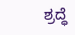ಶ್ರದ್ಧೆ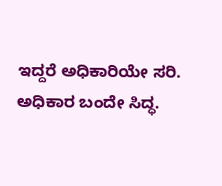ಇದ್ದರೆ ಅಧಿಕಾರಿಯೇ ಸರಿ. ಅಧಿಕಾರ ಬಂದೇ ಸಿದ್ಧ.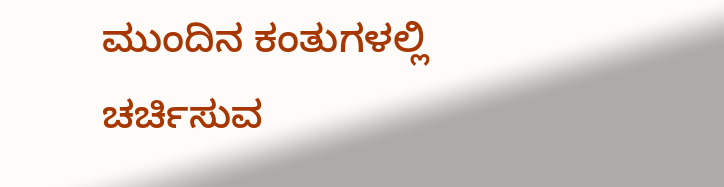ಮುಂದಿನ ಕಂತುಗಳಲ್ಲಿ ಚರ್ಚಿಸುವ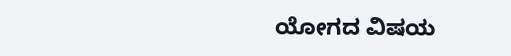ಯೋಗದ ವಿಷಯ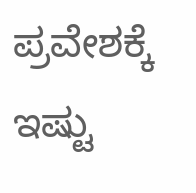ಪ್ರವೇಶಕ್ಕೆ ಇಷ್ಟು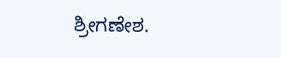ಶ್ರೀಗಣೇಶ.